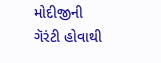મોદીજીની ગૅરંટી હોવાથી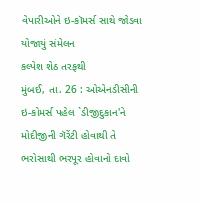વેપારીઓને ઇ-કૉમર્સ સાથે જોડવા યોજાયું સંમેલન
કલ્પેશ શેઠ તરફથી
મુંબઈ, તા. 26 : ઓએનડીસીની ઇ-કોમર્સ પહેલ `ડીજીદુકાન'ને મોદીજીની ગૅરેંટી હોવાથી તે ભરોસાથી ભરપૂર હોવાનો દાવો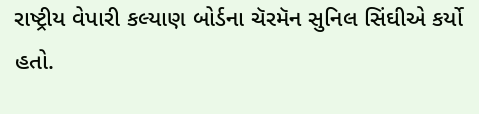રાષ્ટ્રીય વેપારી કલ્યાણ બોર્ડના ચૅરમૅન સુનિલ સિંઘીએ કર્યો હતો.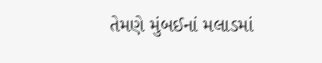તેમણે મુંબઈનાં મલાડમાં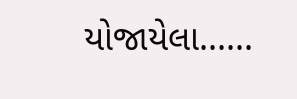યોજાયેલા......